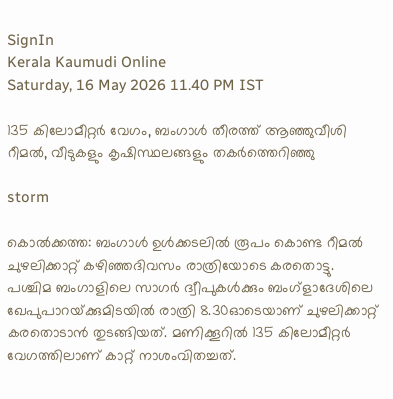SignIn
Kerala Kaumudi Online
Saturday, 16 May 2026 11.40 PM IST

135 കിലോമീറ്റർ വേഗം, ബംഗാൾ തീരത്ത് ആഞ്ഞുവീശി റീമൽ, വീടുകളും കൃഷിസ്ഥലങ്ങളും തകർത്തെറിഞ്ഞു

storm

കൊൽക്കത്ത: ബംഗാൾ ഉൾക്കടലിൽ രൂപം കൊണ്ട റീമൽ ചുഴലിക്കാറ്റ് കഴിഞ്ഞദിവസം രാത്രിയോടെ കരതൊട്ടു. പശ്ചിമ ബംഗാളിലെ സാഗർ ദ്വീപുകൾക്കും ബംഗ്ളാദേശിലെ ഖേപുപാറയ്‌ക്കുമിടയിൽ രാത്രി 8.30ഓടെയാണ് ചുഴലിക്കാറ്റ് കരതൊടാൻ തുടങ്ങിയത്. മണിക്കൂറിൽ 135 കിലോമീറ്റർ വേഗത്തിലാണ് കാറ്റ് നാശംവിതച്ചത്.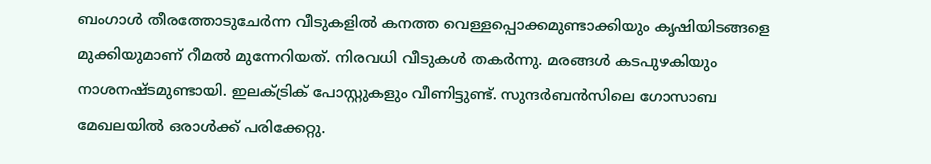ബംഗാൾ തീരത്തോടുചേർന്ന വീടുകളിൽ കനത്ത വെള്ളപ്പൊക്കമുണ്ടാക്കിയും കൃഷിയിടങ്ങളെ മുക്കിയുമാണ് റീമൽ മുന്നേറിയത്. നിരവധി വീടുകൾ തകർന്നു. മരങ്ങൾ കടപുഴകിയും നാശനഷ്‌ടമുണ്ടായി. ഇലക്‌ട്രിക് പോസ്റ്റുകളും വീണിട്ടുണ്ട്. സുന്ദർബൻസിലെ ഗോസാബ മേഖലയിൽ ഒരാൾക്ക് പരിക്കേറ്റു.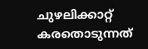ചുഴലിക്കാറ്റ് കരതൊടുന്നത്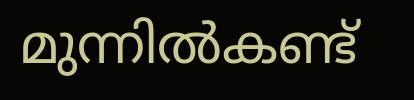മുന്നിൽകണ്ട്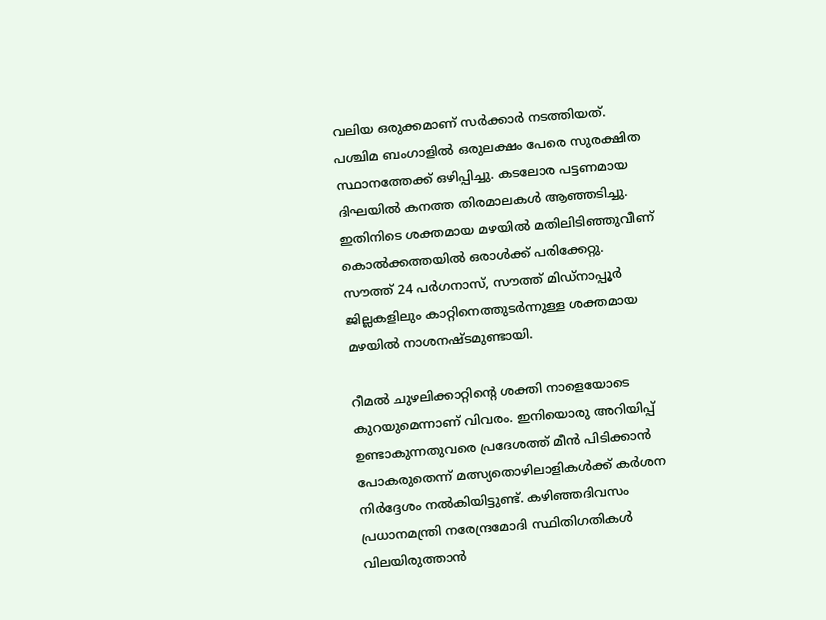വലിയ ഒരുക്കമാണ് സർക്കാർ നടത്തിയത്. പശ്ചിമ ബംഗാളിൽ ഒരുലക്ഷം പേരെ സുരക്ഷിത സ്ഥാനത്തേക്ക് ഒഴിപ്പിച്ചു. കടലോര പട്ടണമായ ദിഘയിൽ കനത്ത തിരമാലകൾ ആഞ്ഞടിച്ചു. ഇതിനിടെ ശക്തമായ മഴയിൽ മതിലിടിഞ്ഞുവീണ് കൊൽക്കത്തയിൽ ഒരാൾക്ക് പരിക്കേറ്റു. സൗത്ത് 24 പർഗനാസ്, സൗത്ത് മിഡ്‌നാപ്പൂർ ജില്ലകളിലും കാറ്റിനെത്തുടർന്നുള്ള ശക്തമായ മഴയിൽ നാശനഷ്‌ടമുണ്ടായി.

റീമൽ ചുഴലിക്കാറ്റിന്റെ ശക്തി നാളെയോടെ കുറയുമെന്നാണ് വിവരം. ഇനിയൊരു അറിയിപ്പ് ഉണ്ടാകുന്നതുവരെ പ്രദേശത്ത് മീൻ പിടിക്കാൻ പോകരുതെന്ന് മത്സ്യതൊഴിലാളികൾക്ക് കർശന നിർദ്ദേശം നൽകിയിട്ടുണ്ട്‌. കഴിഞ്ഞദിവസം പ്രധാനമന്ത്രി നരേന്ദ്രമോദി സ്ഥിതിഗതികൾ വിലയിരുത്താൻ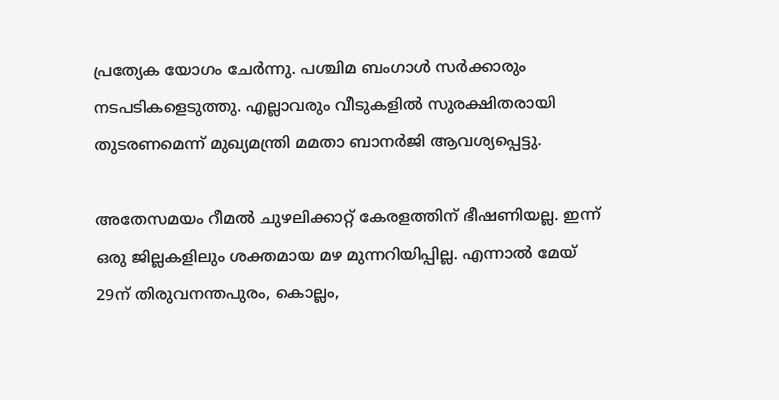പ്രത്യേക യോഗം ചേർന്നു. പശ്ചിമ ബംഗാൾ സർക്കാരും നടപടികളെടുത്തു. എല്ലാവരും വീടുകളിൽ സുരക്ഷിതരായി തുടരണമെന്ന് മുഖ്യമന്ത്രി മമതാ ബാനർജി ആവശ്യപ്പെട്ടു.

അതേസമയം റീമൽ ചുഴലിക്കാറ്റ് കേരളത്തിന് ഭീഷണിയല്ല. ഇന്ന് ഒരു ജില്ലകളിലും ശക്തമായ മഴ മുന്നറിയിപ്പില്ല. എന്നാൽ മേയ് 29ന് തിരുവനന്തപുരം, കൊല്ലം,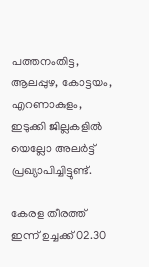പത്തനംതിട്ട, ആലപ്പുഴ, കോട്ടയം, എറണാകുളം, ഇടുക്കി ജില്ലകളിൽ യെല്ലോ അലർട്ട് പ്രഖ്യാപിച്ചിട്ടുണ്ട്.

കേരള തീരത്ത് ഇന്ന് ഉച്ചക്ക് 02.30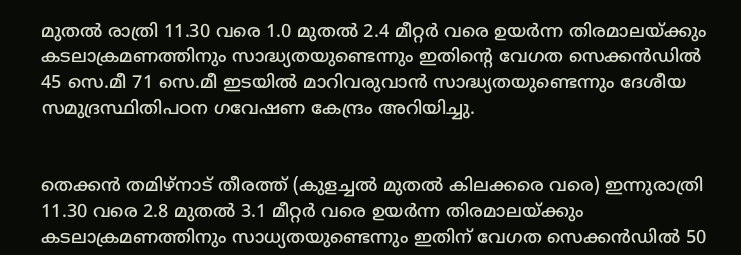മുതൽ രാത്രി 11.30 വരെ 1.0 മുതൽ 2.4 മീറ്റർ വരെ ഉയർന്ന തിരമാലയ്ക്കും കടലാക്രമണത്തിനും സാദ്ധ്യതയുണ്ടെന്നും ഇതിന്റെ വേഗത സെക്കൻഡിൽ 45 സെ.മീ 71 സെ.മീ ഇടയിൽ മാറിവരുവാൻ സാദ്ധ്യതയുണ്ടെന്നും ദേശീയ സമുദ്രസ്ഥിതിപഠന ഗവേഷണ കേന്ദ്രം അറിയിച്ചു.


തെക്കൻ തമിഴ്നാട് തീരത്ത് (കുളച്ചൽ മുതൽ കിലക്കരെ വരെ) ഇന്നുരാത്രി 11.30 വരെ 2.8 മുതൽ 3.1 മീറ്റർ വരെ ഉയർന്ന തിരമാലയ്ക്കും കടലാക്രമണത്തിനും സാധ്യതയുണ്ടെന്നും ഇതിന് വേഗത സെക്കൻഡിൽ 50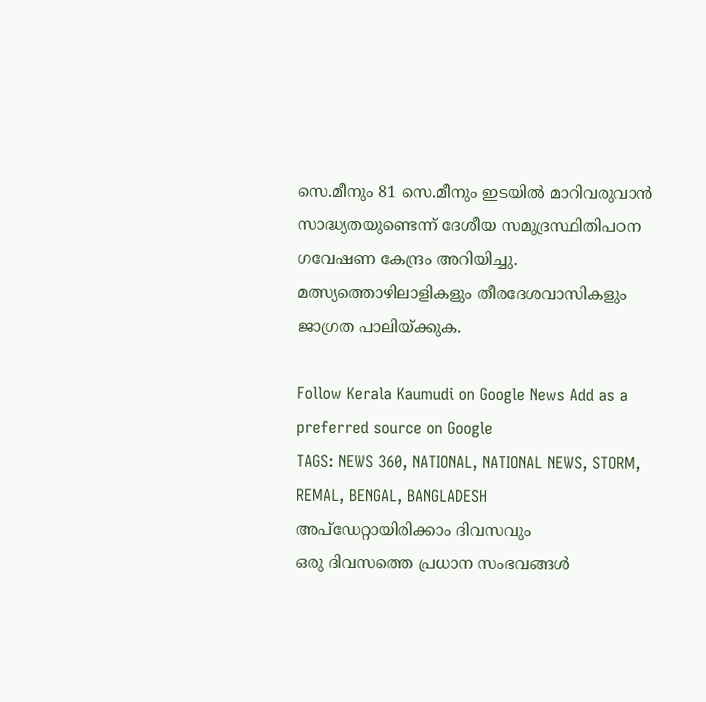സെ.മീനും 81 സെ.മീനും ഇടയിൽ മാറിവരുവാൻ സാദ്ധ്യതയുണ്ടെന്ന് ദേശീയ സമുദ്രസ്ഥിതിപഠന ഗവേഷണ കേന്ദ്രം അറിയിച്ചു. മത്സ്യത്തൊഴിലാളികളും തീരദേശവാസികളും ജാഗ്രത പാലിയ്ക്കുക.

Follow Kerala Kaumudi on Google News Add as a preferred source on Google
TAGS: NEWS 360, NATIONAL, NATIONAL NEWS, STORM, REMAL, BENGAL, BANGLADESH
അപ്ഡേറ്റായിരിക്കാം ദിവസവും
ഒരു ദിവസത്തെ പ്രധാന സംഭവങ്ങൾ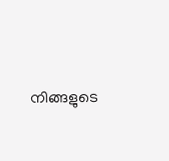നിങ്ങളുടെ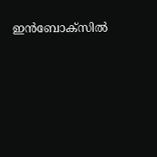ഇൻബോക്സിൽ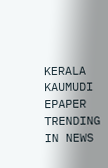KERALA KAUMUDI EPAPER
TRENDING IN NEWS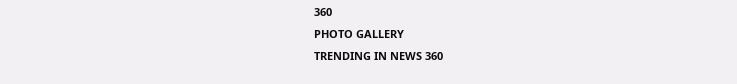360
PHOTO GALLERY
TRENDING IN NEWS 360